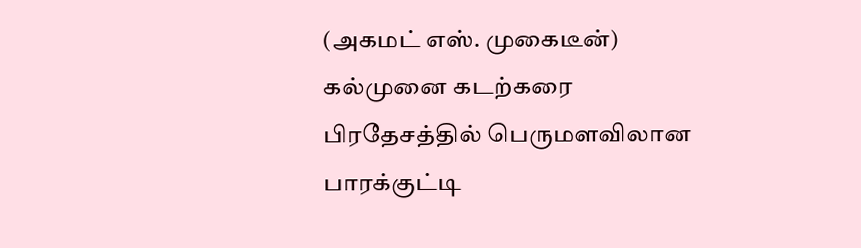(அகமட் எஸ். முகைடீன்)
கல்முனை கடற்கரை பிரதேசத்தில் பெருமளவிலான பாரக்குட்டி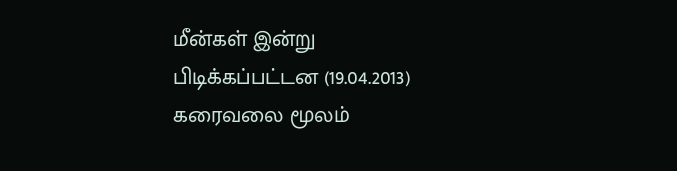மீன்கள் இன்று பிடிக்கப்பட்டன (19.04.2013) கரைவலை மூலம்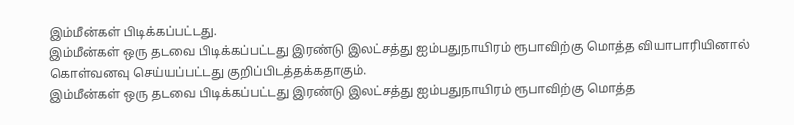இம்மீன்கள் பிடிக்கப்பட்டது.
இம்மீன்கள் ஒரு தடவை பிடிக்கப்பட்டது இரண்டு இலட்சத்து ஐம்பதுநாயிரம் ரூபாவிற்கு மொத்த வியாபாரியினால் கொள்வனவு செய்யப்பட்டது குறிப்பிடத்தக்கதாகும்.
இம்மீன்கள் ஒரு தடவை பிடிக்கப்பட்டது இரண்டு இலட்சத்து ஐம்பதுநாயிரம் ரூபாவிற்கு மொத்த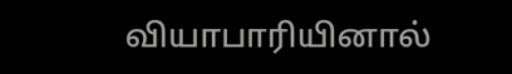வியாபாரியினால்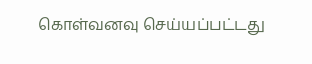கொள்வனவு செய்யப்பட்டது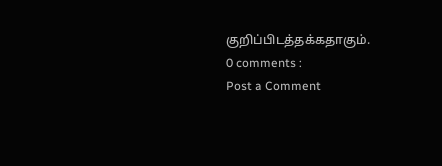குறிப்பிடத்தக்கதாகும்.
0 comments :
Post a Comment